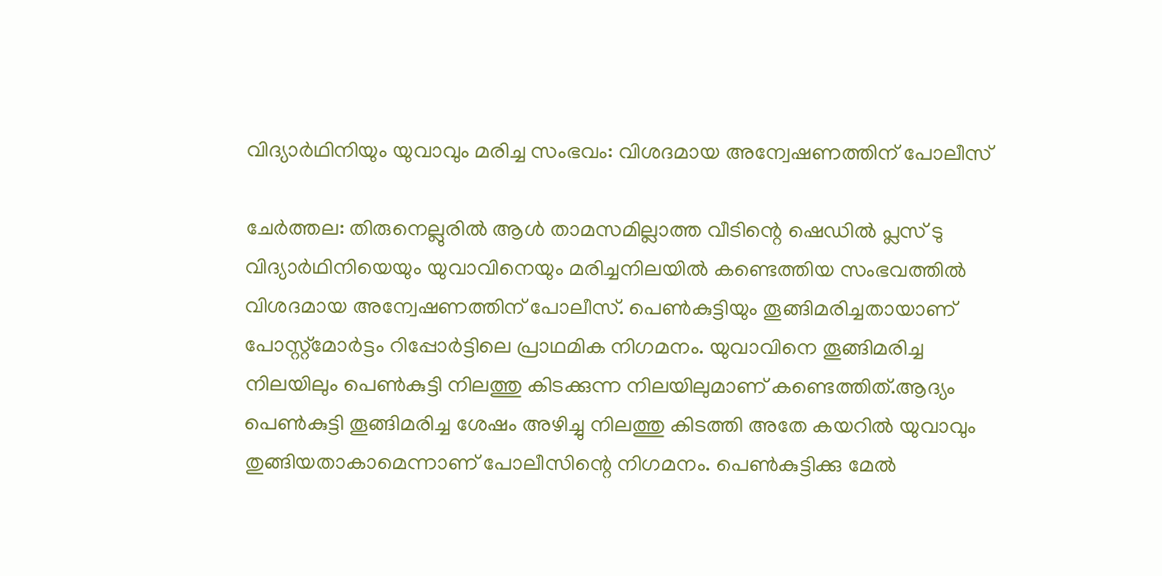വിദ്യാര്‍ഥിനിയും യുവാവും മരിച്ച സംഭവം: വിശദമായ അന്വേഷണത്തിന് പോലീസ്

ചേര്‍ത്തല: തിരുനെല്ലുരില്‍ ആള്‍ താമസമില്ലാത്ത വീടിന്റെ ഷെഡില്‍ പ്ലസ് ടു വിദ്യാര്‍ഥിനിയെയും യുവാവിനെയും മരിച്ചനിലയില്‍ കണ്ടെത്തിയ സംഭവത്തില്‍ വിശദമായ അന്വേഷണത്തിന് പോലീസ്. പെണ്‍കുട്ടിയും തൂങ്ങിമരിച്ചതായാണ് പോസ്റ്റ്‌മോര്‍ട്ടം റിപ്പോര്‍ട്ടിലെ പ്രാഥമിക നിഗമനം. യുവാവിനെ തൂങ്ങിമരിച്ച നിലയിലും പെണ്‍കുട്ടി നിലത്തു കിടക്കുന്ന നിലയിലുമാണ് കണ്ടെത്തിത്.ആദ്യം പെണ്‍കുട്ടി തൂങ്ങിമരിച്ച ശേഷം അഴിച്ചു നിലത്തു കിടത്തി അതേ കയറില്‍ യുവാവും തുങ്ങിയതാകാമെന്നാണ് പോലീസിന്റെ നിഗമനം. പെണ്‍കുട്ടിക്കു മേല്‍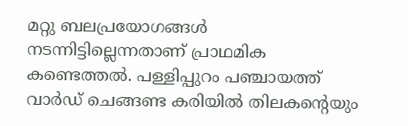മറ്റു ബലപ്രയോഗങ്ങള്‍ നടന്നിട്ടില്ലെന്നതാണ് പ്രാഥമിക കണ്ടെത്തല്‍. പള്ളിപ്പുറം പഞ്ചായത്ത് വാര്‍ഡ് ചെങ്ങണ്ട കരിയില്‍ തിലകന്റെയും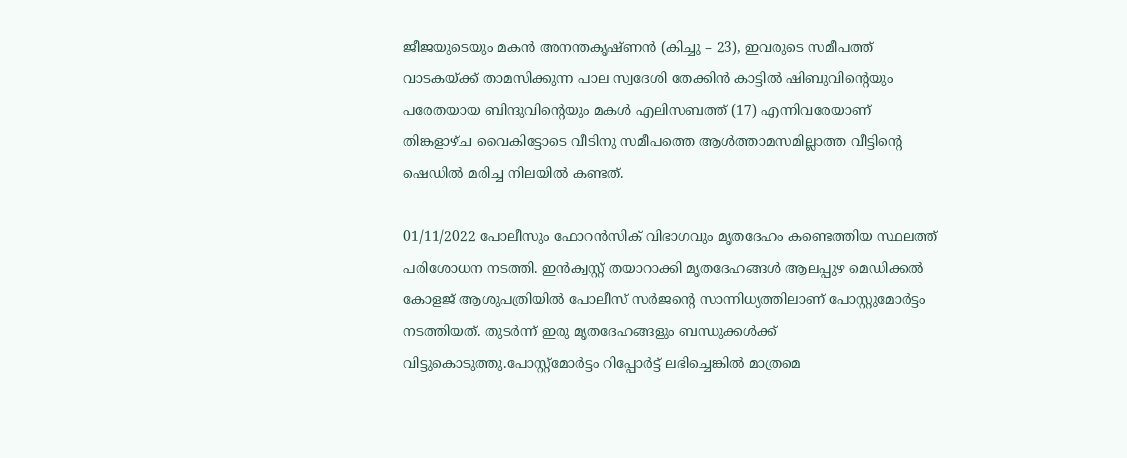ജീജയുടെയും മകന്‍ അനന്തകൃഷ്ണന്‍ (കിച്ചു – 23), ഇവരുടെ സമീപത്ത് വാടകയ്ക്ക് താമസിക്കുന്ന പാല സ്വദേശി തേക്കിന്‍ കാട്ടില്‍ ഷിബുവിന്റെയും പരേതയായ ബിന്ദുവിന്റെയും മകള്‍ എലിസബത്ത് (17) എന്നിവരേയാണ് തിങ്കളാഴ്ച വൈകിട്ടോടെ വീടിനു സമീപത്തെ ആള്‍ത്താമസമില്ലാത്ത വീട്ടിന്റെ ഷെഡില്‍ മരിച്ച നിലയില്‍ കണ്ടത്.

01/11/2022 പോലീസും ഫോറന്‍സിക് വിഭാഗവും മൃതദേഹം കണ്ടെത്തിയ സ്ഥലത്ത് പരിശോധന നടത്തി. ഇന്‍ക്വസ്റ്റ് തയാറാക്കി മൃതദേഹങ്ങള്‍ ആലപ്പുഴ മെഡിക്കല്‍ കോളജ് ആശുപത്രിയില്‍ പോലീസ് സര്‍ജന്റെ സാന്നിധ്യത്തിലാണ് പോസ്റ്റുമോര്‍ട്ടം നടത്തിയത്. തുടര്‍ന്ന് ഇരു മൃതദേഹങ്ങളും ബന്ധുക്കള്‍ക്ക് വിട്ടുകൊടുത്തു.പോസ്റ്റ്‌മോര്‍ട്ടം റിപ്പോര്‍ട്ട് ലഭിച്ചെങ്കില്‍ മാത്രമെ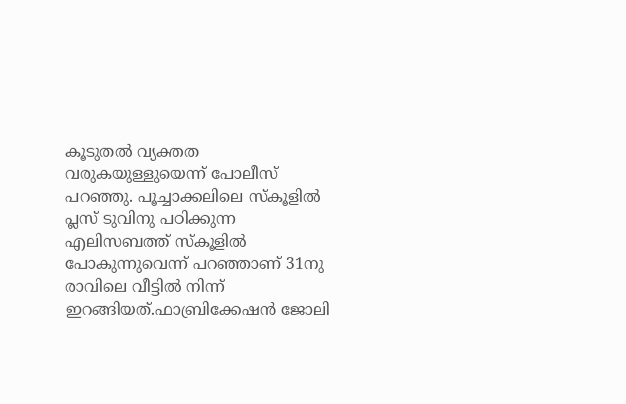കൂടുതല്‍ വ്യക്തത വരുകയുള്ളുയെന്ന് പോലീസ് പറഞ്ഞു. പൂച്ചാക്കലിലെ സ്‌കൂളില്‍ പ്ലസ് ടുവിനു പഠിക്കുന്ന എലിസബത്ത് സ്‌കൂളില്‍ പോകുന്നുവെന്ന് പറഞ്ഞാണ് 31നു രാവിലെ വീട്ടില്‍ നിന്ന് ഇറങ്ങിയത്.ഫാബ്രിക്കേഷന്‍ ജോലി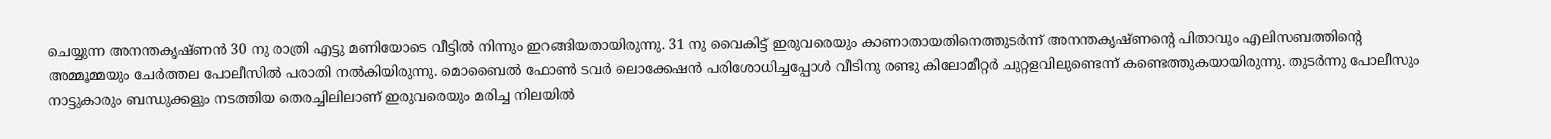ചെയ്യുന്ന അനന്തകൃഷ്ണന്‍ 30 നു രാത്രി എട്ടു മണിയോടെ വീട്ടില്‍ നിന്നും ഇറങ്ങിയതായിരുന്നു. 31 നു വൈകിട്ട് ഇരുവരെയും കാണാതായതിനെത്തുടര്‍ന്ന് അനന്തകൃഷ്ണന്റെ പിതാവും എലിസബത്തിന്റെ അമ്മൂമ്മയും ചേര്‍ത്തല പോലീസില്‍ പരാതി നല്‍കിയിരുന്നു. മൊബൈൽ ഫോണ്‍ ടവര്‍ ലൊക്കേഷന്‍ പരിശോധിച്ചപ്പോള്‍ വീടിനു രണ്ടു കിലോമീറ്റര്‍ ചുറ്റളവിലുണ്ടെന്ന് കണ്ടെത്തുകയായിരുന്നു. തുടര്‍ന്നു പോലീസും നാട്ടുകാരും ബന്ധുക്കളും നടത്തിയ തെരച്ചിലിലാണ് ഇരുവരെയും മരിച്ച നിലയില്‍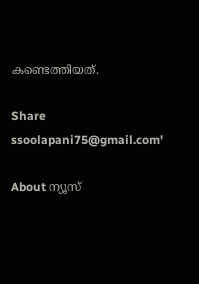കണ്ടെത്തിയത്.

Share
ssoolapani75@gmail.com'

About ന്യൂസ്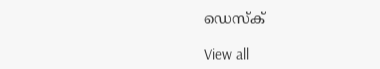ഡെസ്ക്

View all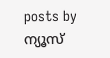posts by ന്യൂസ്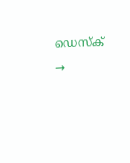ഡെസ്ക് →